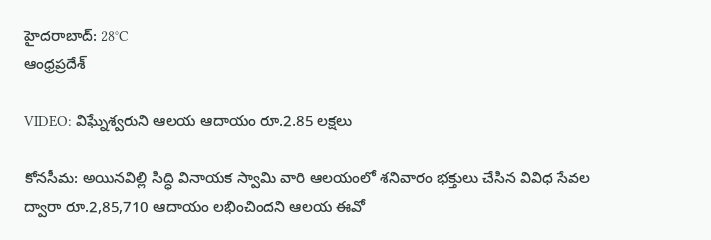హైదరాబాద్: 28°C
ఆంధ్రప్రదేశ్

VIDEO: విఘ్నేశ్వరుని ఆలయ ఆదాయం రూ.2.85 లక్షలు

కోనసీమ: అయినవిల్లి సిద్ధి వినాయక స్వామి వారి ఆలయంలో శనివారం భక్తులు చేసిన వివిధ సేవల ద్వారా రూ.2,85,710 ఆదాయం లభించిందని ఆలయ ఈవో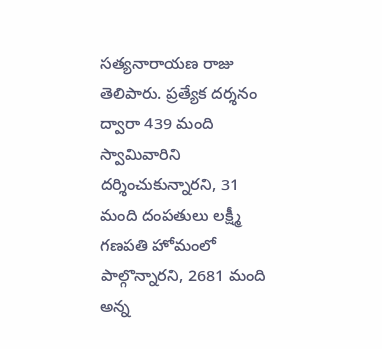సత్యనారాయణ రాజు తెలిపారు. ప్రత్యేక దర్శనం ద్వారా 439 మంది స్వామివారిని దర్శించుకున్నారని, 31 మంది దంపతులు లక్ష్మీ గణపతి హోమంలో పాల్గొన్నారని, 2681 మంది అన్న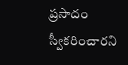ప్రసాదం స్వీకరించారని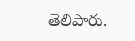తెలిపారు.